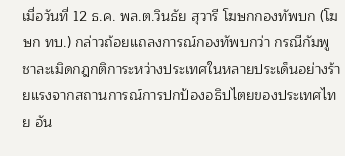เมื่อวันที่ 12 ธ.ค. พล.ต.วินธัย สุวารี โฆษกกองทัพบก (โฆษก ทบ.) กล่าวถ้อยแถลงการณ์กองทัพบกว่า กรณีกัมพูชาละเมิดกฎกติการะหว่างประเทศในหลายประเด็นอย่างร้ายแรงจากสถานการณ์การปกป้องอธิปไตยของประเทศไทย อัน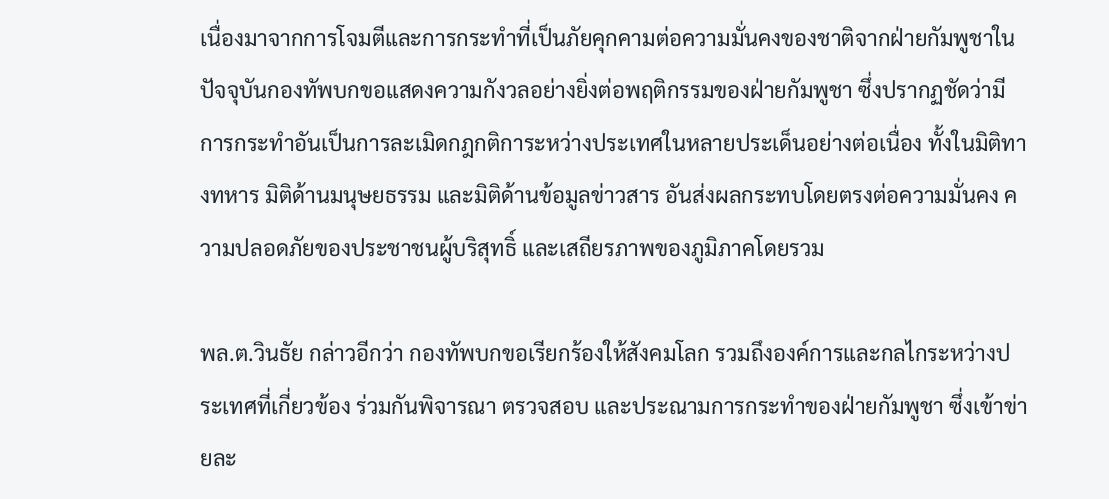เนื่องมาจากการโจมตีและการกระทำที่เป็นภัยคุกคามต่อความมั่นคงของชาติจากฝ่ายกัมพูชาในปัจจุบันกองทัพบกขอแสดงความกังวลอย่างยิ่งต่อพฤติกรรมของฝ่ายกัมพูชา ซึ่งปรากฏชัดว่ามีการกระทำอันเป็นการละเมิดกฎกติการะหว่างประเทศในหลายประเด็นอย่างต่อเนื่อง ทั้งในมิติทางทหาร มิติด้านมนุษยธรรม และมิติด้านข้อมูลข่าวสาร อันส่งผลกระทบโดยตรงต่อความมั่นคง ความปลอดภัยของประชาชนผู้บริสุทธิ์ และเสถียรภาพของภูมิภาคโดยรวม

พล.ต.วินธัย กล่าวอีกว่า กองทัพบกขอเรียกร้องให้สังคมโลก รวมถึงองค์การและกลไกระหว่างประเทศที่เกี่ยวข้อง ร่วมกันพิจารณา ตรวจสอบ และประณามการกระทำของฝ่ายกัมพูชา ซึ่งเข้าข่ายละ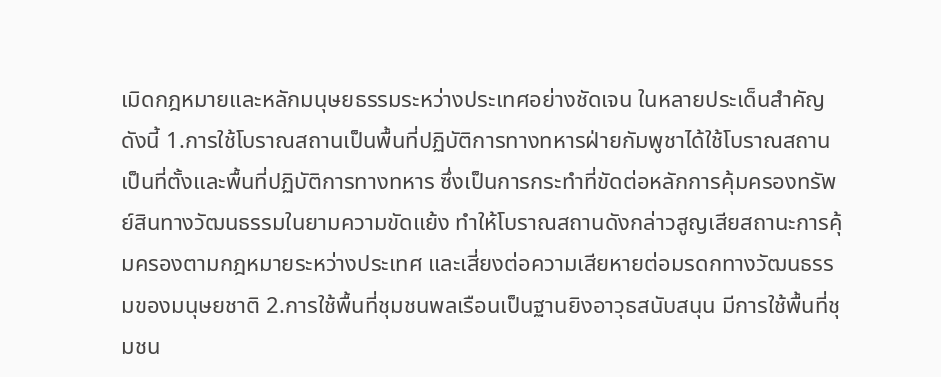เมิดกฎหมายและหลักมนุษยธรรมระหว่างประเทศอย่างชัดเจน ในหลายประเด็นสำคัญ ดังนี้ 1.การใช้โบราณสถานเป็นพื้นที่ปฏิบัติการทางทหารฝ่ายกัมพูชาได้ใช้โบราณสถานเป็นที่ตั้งและพื้นที่ปฏิบัติการทางทหาร ซึ่งเป็นการกระทำที่ขัดต่อหลักการคุ้มครองทรัพย์สินทางวัฒนธรรมในยามความขัดแย้ง ทำให้โบราณสถานดังกล่าวสูญเสียสถานะการคุ้มครองตามกฎหมายระหว่างประเทศ และเสี่ยงต่อความเสียหายต่อมรดกทางวัฒนธรรมของมนุษยชาติ 2.การใช้พื้นที่ชุมชนพลเรือนเป็นฐานยิงอาวุธสนับสนุน มีการใช้พื้นที่ชุมชน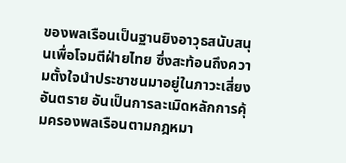ของพลเรือนเป็นฐานยิงอาวุธสนับสนุนเพื่อโจมตีฝ่ายไทย ซึ่งสะท้อนถึงความตั้งใจนำประชาชนมาอยู่ในภาวะเสี่ยงอันตราย อันเป็นการละเมิดหลักการคุ้มครองพลเรือนตามกฎหมา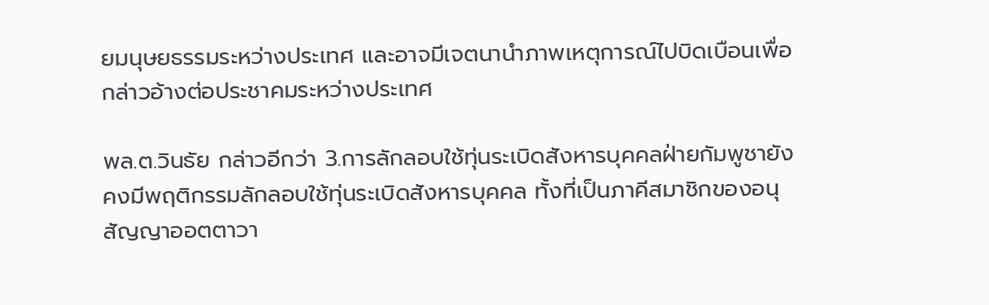ยมนุษยธรรมระหว่างประเทศ และอาจมีเจตนานำภาพเหตุการณ์ไปบิดเบือนเพื่อกล่าวอ้างต่อประชาคมระหว่างประเทศ

พล.ต.วินธัย กล่าวอีกว่า 3.การลักลอบใช้ทุ่นระเบิดสังหารบุคคลฝ่ายกัมพูชายังคงมีพฤติกรรมลักลอบใช้ทุ่นระเบิดสังหารบุคคล ทั้งที่เป็นภาคีสมาชิกของอนุสัญญาออตตาวา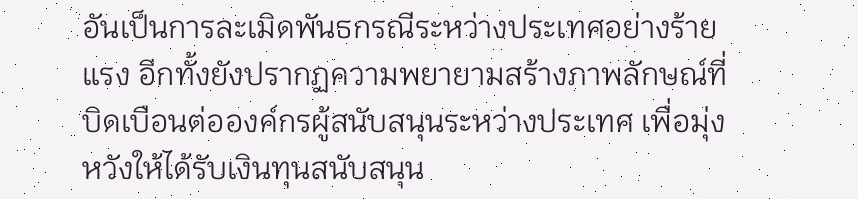อันเป็นการละเมิดพันธกรณีระหว่างประเทศอย่างร้ายแรง อีกทั้งยังปรากฏความพยายามสร้างภาพลักษณ์ที่บิดเบือนต่อองค์กรผู้สนับสนุนระหว่างประเทศ เพื่อมุ่งหวังให้ได้รับเงินทุนสนับสนุน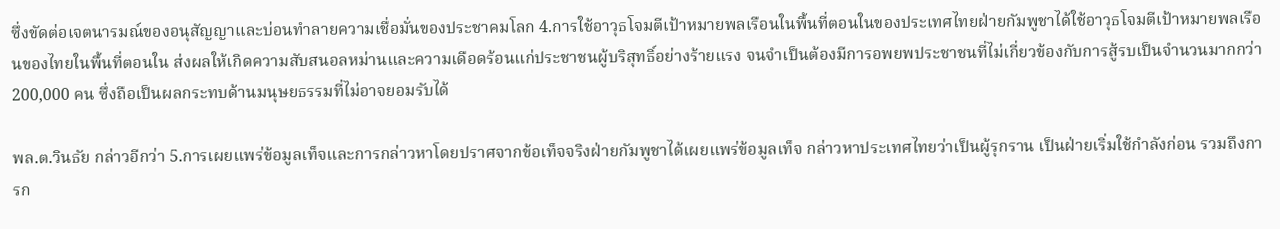ซึ่งขัดต่อเจตนารมณ์ของอนุสัญญาและบ่อนทำลายความเชื่อมั่นของประชาคมโลก 4.การใช้อาวุธโจมตีเป้าหมายพลเรือนในพื้นที่ตอนในของประเทศไทยฝ่ายกัมพูชาได้ใช้อาวุธโจมตีเป้าหมายพลเรือนของไทยในพื้นที่ตอนใน ส่งผลให้เกิดความสับสนอลหม่านและความเดือดร้อนแก่ประชาชนผู้บริสุทธิ์อย่างร้ายแรง จนจำเป็นต้องมีการอพยพประชาชนที่ไม่เกี่ยวข้องกับการสู้รบเป็นจำนวนมากกว่า 200,000 คน ซึ่งถือเป็นผลกระทบด้านมนุษยธรรมที่ไม่อาจยอมรับได้

พล.ต.วินธัย กล่าวอีกว่า 5.การเผยแพร่ข้อมูลเท็จและการกล่าวหาโดยปราศจากข้อเท็จจริงฝ่ายกัมพูชาได้เผยแพร่ข้อมูลเท็จ กล่าวหาประเทศไทยว่าเป็นผู้รุกราน เป็นฝ่ายเริ่มใช้กำลังก่อน รวมถึงการก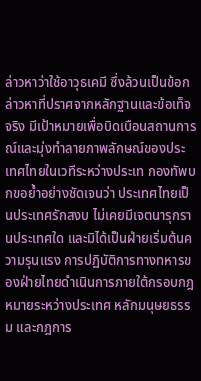ล่าวหาว่าใช้อาวุธเคมี ซึ่งล้วนเป็นข้อกล่าวหาที่ปราศจากหลักฐานและข้อเท็จจริง มีเป้าหมายเพื่อบิดเบือนสถานการณ์และมุ่งทำลายภาพลักษณ์ของประเทศไทยในเวทีระหว่างประเท กองทัพบกขอย้ำอย่างชัดเจนว่า ประเทศไทยเป็นประเทศรักสงบ ไม่เคยมีเจตนารุกรานประเทศใด และมิได้เป็นฝ่ายเริ่มต้นความรุนแรง การปฏิบัติการทางทหารของฝ่ายไทยดำเนินการภายใต้กรอบกฎหมายระหว่างประเทศ หลักมนุษยธรรม และกฎการ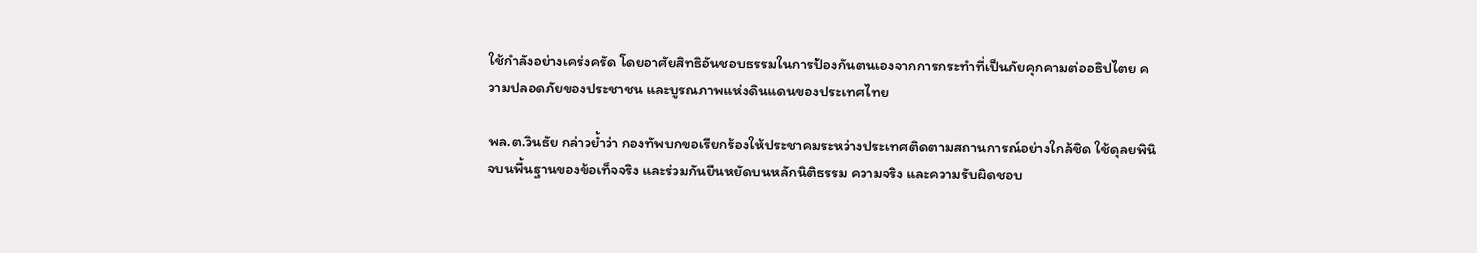ใช้กำลังอย่างเคร่งครัด โดยอาศัยสิทธิอันชอบธรรมในการป้องกันตนเองจากการกระทำที่เป็นภัยคุกคามต่ออธิปไตย ความปลอดภัยของประชาชน และบูรณภาพแห่งดินแดนของประเทศไทย

พล.ต.วินธัย กล่าวย้ำว่า กองทัพบกขอเรียกร้องให้ประชาคมระหว่างประเทศติดตามสถานการณ์อย่างใกล้ชิด ใช้ดุลยพินิจบนพื้นฐานของข้อเท็จจริง และร่วมกันยืนหยัดบนหลักนิติธรรม ความจริง และความรับผิดชอบ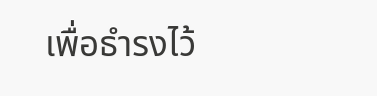เพื่อธำรงไว้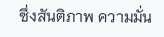ซึ่งสันติภาพ ความมั่น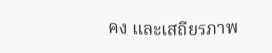คง และเสถียรภาพ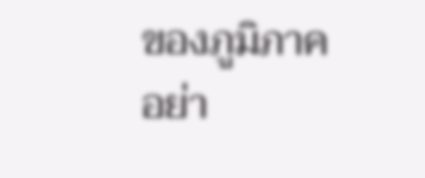ของภูมิภาคอย่า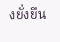งยั่งยืน